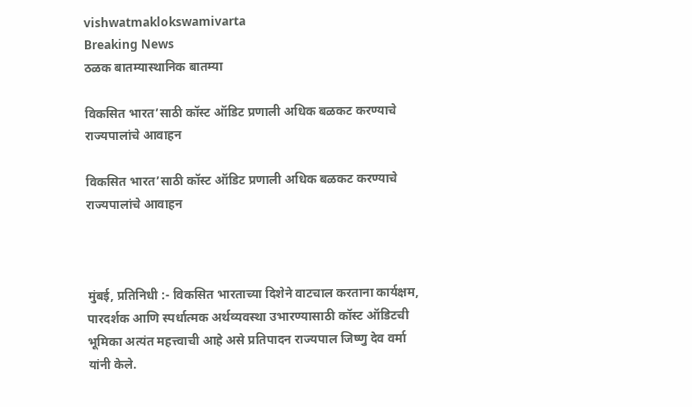vishwatmaklokswamivarta
Breaking News
ठळक बातम्यास्थानिक बातम्या

विकसित भारत’साठी कॉस्ट ऑडिट प्रणाली अधिक बळकट करण्याचे राज्यपालांचे आवाहन

विकसित भारत’साठी कॉस्ट ऑडिट प्रणाली अधिक बळकट करण्याचे राज्यपालांचे आवाहन



मुंबई, प्रतिनिधी :- विकसित भारताच्या दिशेने वाटचाल करताना कार्यक्षम, पारदर्शक आणि स्पर्धात्मक अर्थव्यवस्था उभारण्यासाठी कॉस्ट ऑडिटची भूमिका अत्यंत महत्त्वाची आहे असे प्रतिपादन राज्यपाल जिष्णु देव वर्मा यांनी केले.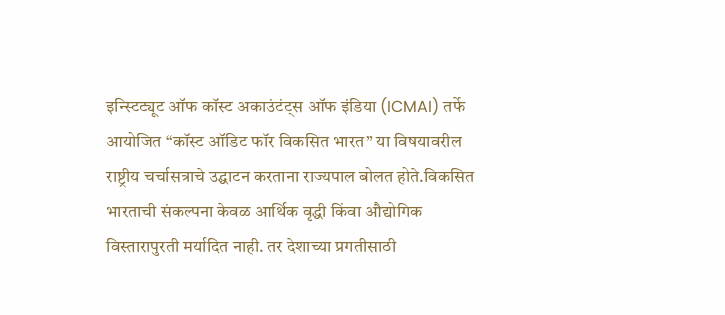इन्स्टिट्यूट ऑफ कॉस्ट अकाउंटंट्स ऑफ इंडिया (ICMAI) तर्फे आयोजित “कॉस्ट ऑडिट फॉर विकसित भारत” या विषयावरील राष्ट्रीय चर्चासत्राचे उद्घाटन करताना राज्यपाल बोलत होते.विकसित भारताची संकल्पना केवळ आर्थिक वृद्धी किंवा औद्योगिक विस्तारापुरती मर्यादित नाही. तर देशाच्या प्रगतीसाठी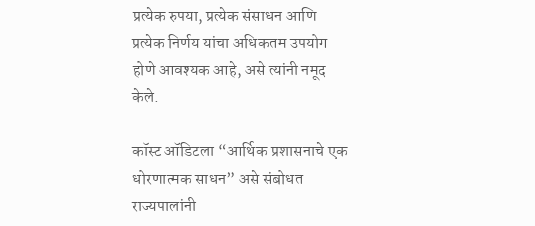प्रत्येक रुपया, प्रत्येक संसाधन आणि प्रत्येक निर्णय यांचा अधिकतम उपयोग होणे आवश्यक आहे, असे त्यांनी नमूद केले.

कॉस्ट ऑडिटला “आर्थिक प्रशासनाचे एक धोरणात्मक साधन” असे संबोधत राज्यपालांनी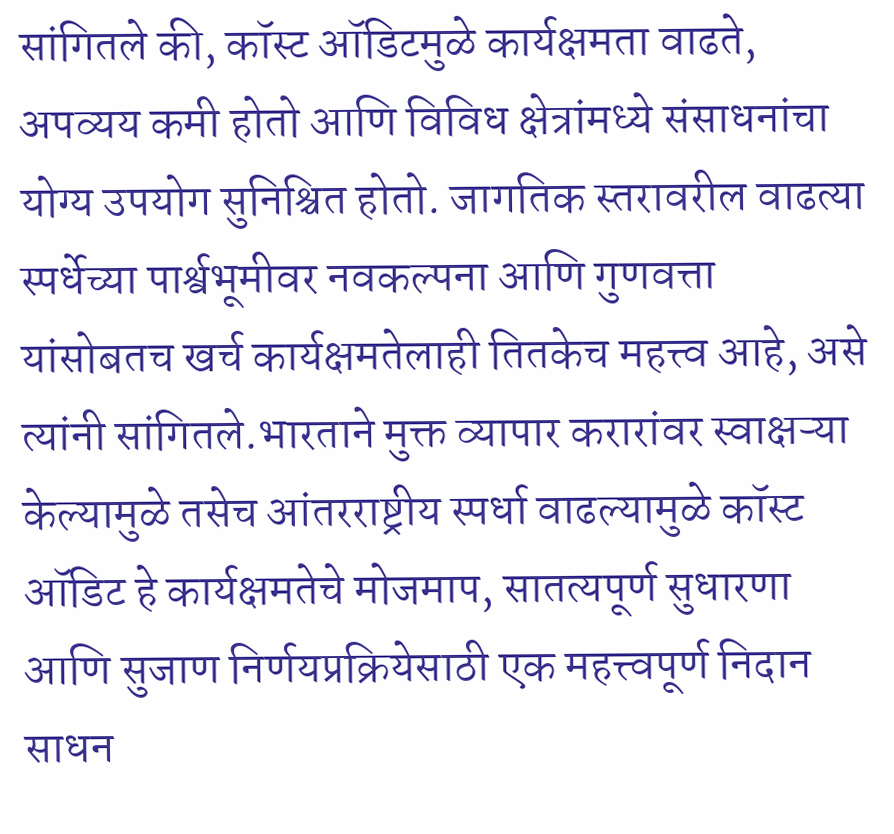सांगितले की, कॉस्ट ऑडिटमुळे कार्यक्षमता वाढते, अपव्यय कमी होतो आणि विविध क्षेत्रांमध्ये संसाधनांचा योग्य उपयोग सुनिश्चित होतो. जागतिक स्तरावरील वाढत्या स्पर्धेच्या पार्श्वभूमीवर नवकल्पना आणि गुणवत्ता यांसोबतच खर्च कार्यक्षमतेलाही तितकेच महत्त्व आहे, असे त्यांनी सांगितले.भारताने मुक्त व्यापार करारांवर स्वाक्षऱ्या केल्यामुळे तसेच आंतरराष्ट्रीय स्पर्धा वाढल्यामुळे कॉस्ट ऑडिट हे कार्यक्षमतेचे मोजमाप, सातत्यपूर्ण सुधारणा आणि सुजाण निर्णयप्रक्रियेसाठी एक महत्त्वपूर्ण निदान साधन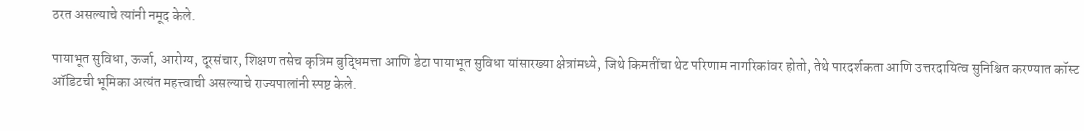ठरत असल्याचे त्यांनी नमूद केले.

पायाभूत सुविधा, ऊर्जा, आरोग्य, दूरसंचार, शिक्षण तसेच कृत्रिम बुद्धिमत्ता आणि डेटा पायाभूत सुविधा यांसारख्या क्षेत्रांमध्ये, जिथे किमतींचा थेट परिणाम नागरिकांवर होतो, तेथे पारदर्शकता आणि उत्तरदायित्व सुनिश्चित करण्यात कॉस्ट ऑडिटची भूमिका अत्यंत महत्त्वाची असल्याचे राज्यपालांनी स्पष्ट केले.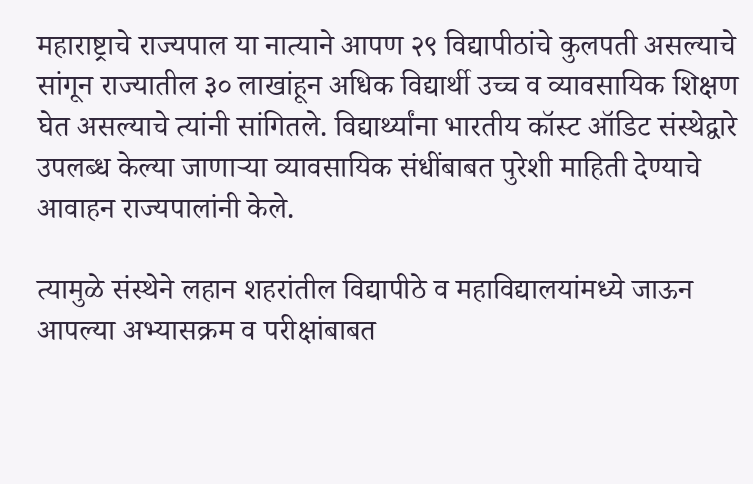महाराष्ट्राचे राज्यपाल या नात्याने आपण २९ विद्यापीठांचे कुलपती असल्याचे सांगून राज्यातील ३० लाखांहून अधिक विद्यार्थी उच्च व व्यावसायिक शिक्षण घेत असल्याचे त्यांनी सांगितले. विद्यार्थ्यांना भारतीय कॉस्ट ऑडिट संस्थेद्वारे उपलब्ध केल्या जाणाऱ्या व्यावसायिक संधींबाबत पुरेशी माहिती देण्याचे आवाहन राज्यपालांनी केले.

त्यामुळे संस्थेने लहान शहरांतील विद्यापीठे व महाविद्यालयांमध्ये जाऊन आपल्या अभ्यासक्रम व परीक्षांबाबत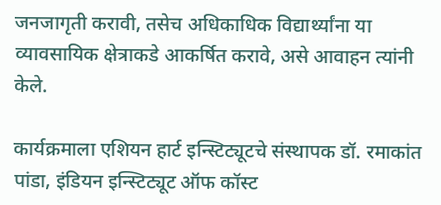जनजागृती करावी, तसेच अधिकाधिक विद्यार्थ्यांना या व्यावसायिक क्षेत्राकडे आकर्षित करावे, असे आवाहन त्यांनी केले.

कार्यक्रमाला एशियन हार्ट इन्स्टिट्यूटचे संस्थापक डॉ. रमाकांत पांडा, इंडियन इन्स्टिट्यूट ऑफ कॉस्ट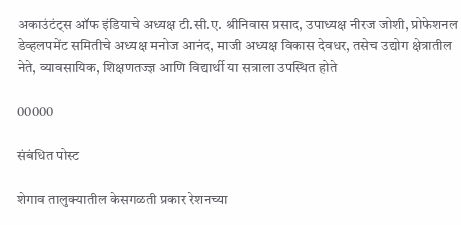अकाउंटंट्स ऑफ इंडियाचे अध्यक्ष टी.सी.ए. श्रीनिवास प्रसाद, उपाध्यक्ष नीरज जोशी, प्रोफेशनल डेव्हलपमेंट समितीचे अध्यक्ष मनोज आनंद, माजी अध्यक्ष विकास देवधर, तसेच उद्योग क्षेत्रातील नेते, व्यावसायिक, शिक्षणतज्ज्ञ आणि विद्यार्थी या सत्राला उपस्थित होते

00000

संबंधित पोस्ट

शेगाव तालुक्यातील केसगळती प्रकार रेशनच्या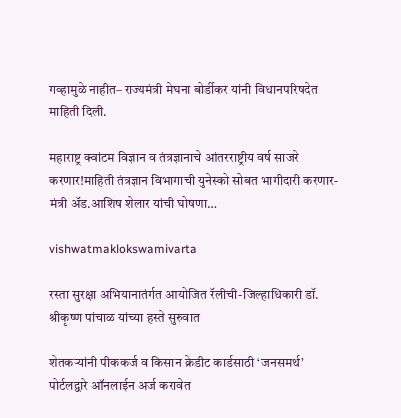गव्हामुळे नाहीत– राज्यमंत्री मेघना बोर्डीकर यांनी विधानपरिषदेत माहिती दिली.

महाराष्ट्र क्वांटम विज्ञान व तंत्रज्ञानाचे आंतरराष्ट्रीय वर्ष साजरे करणार!माहिती तंत्रज्ञान विभागाची युनेस्को सोबत भागीदारी करणार- मंत्री अ‍ॅड.आशिष शेलार यांची घोषणा…

vishwatmaklokswamivarta

रस्ता सुरक्षा अभियानातंर्गत आयोजित रॅलीची-जिल्हाधिकारी डॉ. श्रीकृष्ण पांचाळ यांच्या हस्ते सुरुवात

शेतकऱ्यांनी पीककर्ज व किसान क्रेडीट कार्डसाठी ‘जनसमर्थ’ पोर्टलद्वारे ऑनलाईन अर्ज करावेत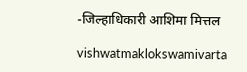-जिल्हाधिकारी आशिमा मित्तल

vishwatmaklokswamivarta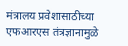मंत्रालय प्रवेशासाठीच्या एफआरएस तंत्रज्ञानामुळे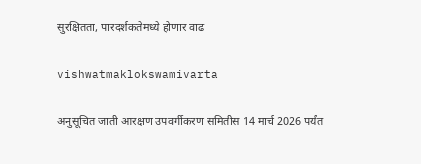सुरक्षितता, पारदर्शकतेमध्ये होणार वाढ

vishwatmaklokswamivarta

अनुसूचित जाती आरक्षण उपवर्गीकरण समितीस 14 मार्च 2026 पर्यंत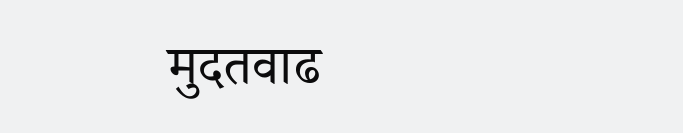मुदतवाढ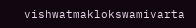vishwatmaklokswamivarta